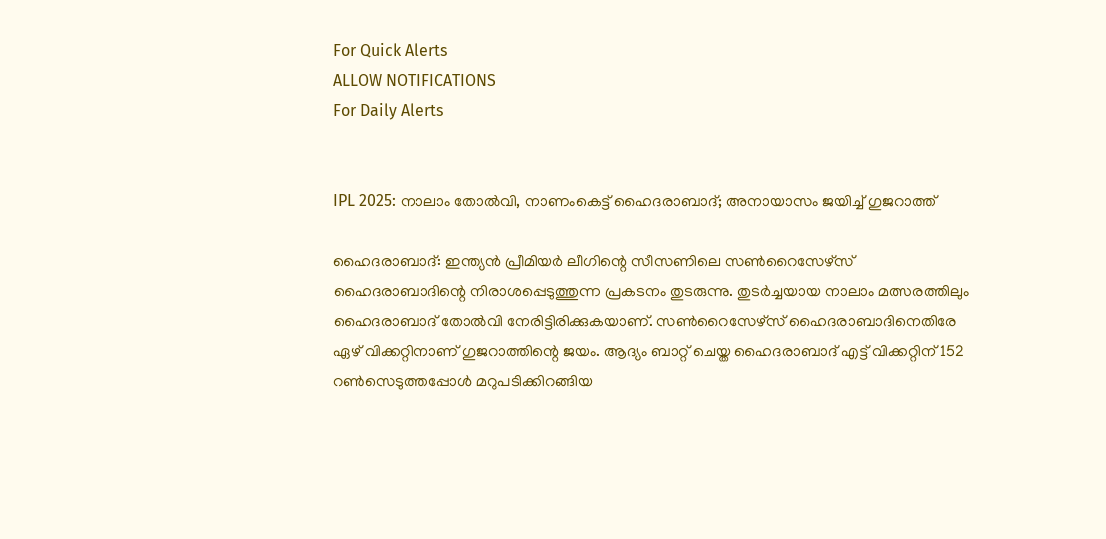For Quick Alerts
ALLOW NOTIFICATIONS
For Daily Alerts


IPL 2025: നാലാം തോല്‍വി, നാണംകെട്ട് ഹൈദരാബാദ്; അനായാസം ജയിച്ച് ഗുജറാത്ത്

ഹൈദരാബാദ്: ഇന്ത്യന്‍ പ്രീമിയര്‍ ലീഗിന്റെ സീസണിലെ സണ്‍റൈസേഴ്‌സ് ഹൈദരാബാദിന്റെ നിരാശപ്പെടുത്തുന്ന പ്രകടനം തുടരുന്നു. തുടര്‍ച്ചയായ നാലാം മത്സരത്തിലും ഹൈദരാബാദ് തോല്‍വി നേരിട്ടിരിക്കുകയാണ്. സണ്‍റൈസേഴ്‌സ് ഹൈദരാബാദിനെതിരേ ഏഴ് വിക്കറ്റിനാണ് ഗുജറാത്തിന്റെ ജയം. ആദ്യം ബാറ്റ് ചെയ്ത ഹൈദരാബാദ് എട്ട് വിക്കറ്റിന് 152 റണ്‍സെടുത്തപ്പോള്‍ മറുപടിക്കിറങ്ങിയ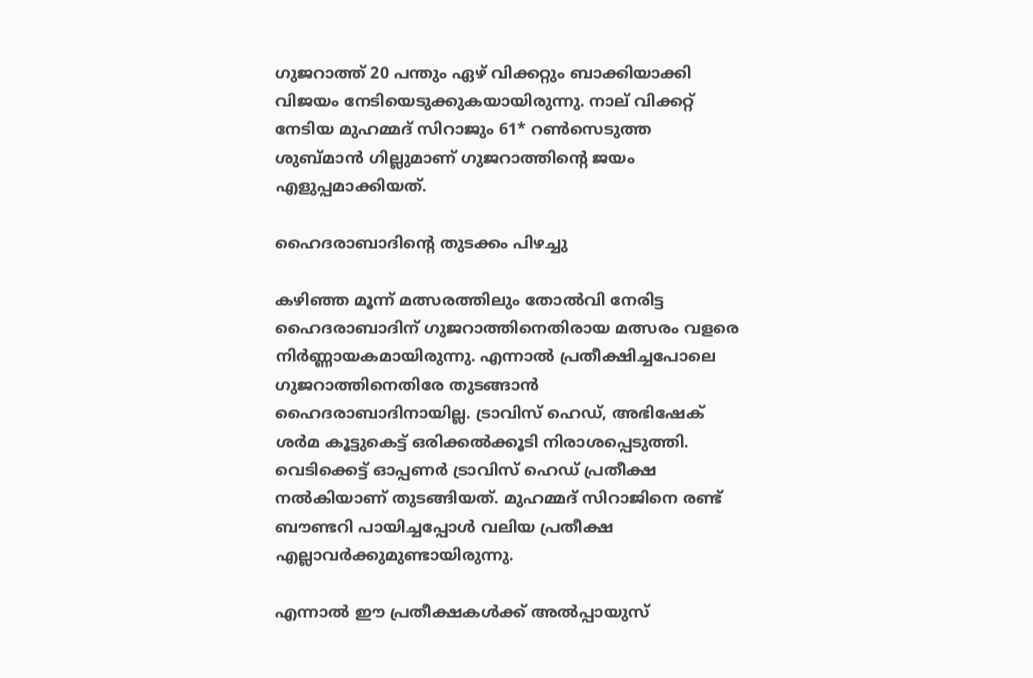ഗുജറാത്ത് 20 പന്തും ഏഴ് വിക്കറ്റും ബാക്കിയാക്കി വിജയം നേടിയെടുക്കുകയായിരുന്നു. നാല് വിക്കറ്റ് നേടിയ മുഹമ്മദ് സിറാജും 61* റണ്‍സെടുത്ത ശുബ്മാന്‍ ഗില്ലുമാണ് ഗുജറാത്തിന്റെ ജയം എളുപ്പമാക്കിയത്.

ഹൈദരാബാദിന്റെ തുടക്കം പിഴച്ചു

കഴിഞ്ഞ മൂന്ന് മത്സരത്തിലും തോല്‍വി നേരിട്ട ഹൈദരാബാദിന് ഗുജറാത്തിനെതിരായ മത്സരം വളരെ നിര്‍ണ്ണായകമായിരുന്നു. എന്നാല്‍ പ്രതീക്ഷിച്ചപോലെ ഗുജറാത്തിനെതിരേ തുടങ്ങാന്‍ ഹൈദരാബാദിനായില്ല. ട്രാവിസ് ഹെഡ്, അഭിഷേക് ശര്‍മ കൂട്ടുകെട്ട് ഒരിക്കല്‍ക്കൂടി നിരാശപ്പെടുത്തി. വെടിക്കെട്ട് ഓപ്പണര്‍ ട്രാവിസ് ഹെഡ് പ്രതീക്ഷ നല്‍കിയാണ് തുടങ്ങിയത്. മുഹമ്മദ് സിറാജിനെ രണ്ട് ബൗണ്ടറി പായിച്ചപ്പോള്‍ വലിയ പ്രതീക്ഷ എല്ലാവര്‍ക്കുമുണ്ടായിരുന്നു.

എന്നാല്‍ ഈ പ്രതീക്ഷകള്‍ക്ക് അല്‍പ്പായുസ്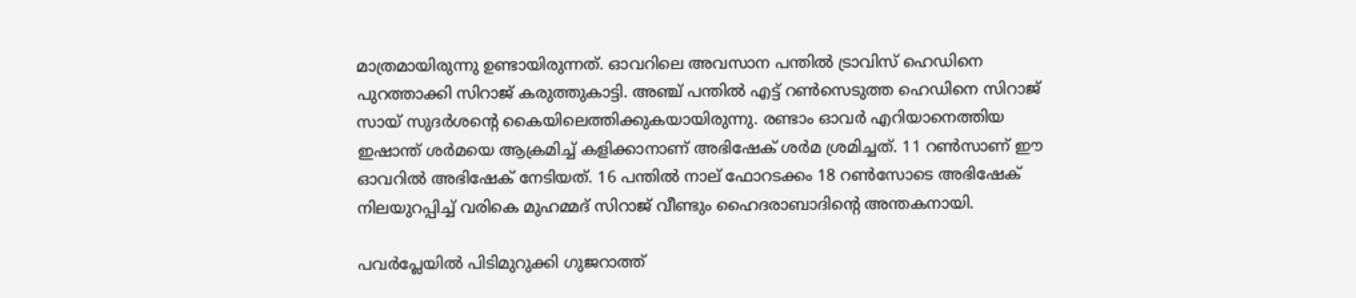മാത്രമായിരുന്നു ഉണ്ടായിരുന്നത്. ഓവറിലെ അവസാന പന്തില്‍ ട്രാവിസ് ഹെഡിനെ പുറത്താക്കി സിറാജ് കരുത്തുകാട്ടി. അഞ്ച് പന്തില്‍ എട്ട് റണ്‍സെടുത്ത ഹെഡിനെ സിറാജ് സായ് സുദര്‍ശന്റെ കൈയിലെത്തിക്കുകയായിരുന്നു. രണ്ടാം ഓവര്‍ എറിയാനെത്തിയ ഇഷാന്ത് ശര്‍മയെ ആക്രമിച്ച് കളിക്കാനാണ് അഭിഷേക് ശര്‍മ ശ്രമിച്ചത്. 11 റണ്‍സാണ് ഈ ഓവറില്‍ അഭിഷേക് നേടിയത്. 16 പന്തില്‍ നാല് ഫോറടക്കം 18 റണ്‍സോടെ അഭിഷേക് നിലയുറപ്പിച്ച് വരികെ മുഹമ്മദ് സിറാജ് വീണ്ടും ഹൈദരാബാദിന്റെ അന്തകനായി.

പവര്‍പ്ലേയില്‍ പിടിമുറുക്കി ഗുജറാത്ത്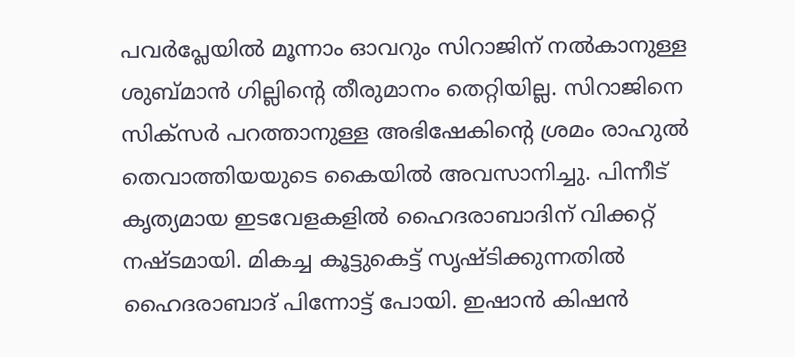പവര്‍പ്ലേയില്‍ മൂന്നാം ഓവറും സിറാജിന് നല്‍കാനുള്ള ശുബ്മാന്‍ ഗില്ലിന്റെ തീരുമാനം തെറ്റിയില്ല. സിറാജിനെ സിക്‌സര്‍ പറത്താനുള്ള അഭിഷേകിന്റെ ശ്രമം രാഹുല്‍ തെവാത്തിയയുടെ കൈയില്‍ അവസാനിച്ചു. പിന്നീട് കൃത്യമായ ഇടവേളകളില്‍ ഹൈദരാബാദിന് വിക്കറ്റ് നഷ്ടമായി. മികച്ച കൂട്ടുകെട്ട് സൃഷ്ടിക്കുന്നതില്‍ ഹൈദരാബാദ് പിന്നോട്ട് പോയി. ഇഷാന്‍ കിഷന്‍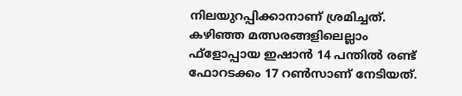നിലയുറപ്പിക്കാനാണ് ശ്രമിച്ചത്. കഴിഞ്ഞ മത്സരങ്ങളിലെല്ലാം ഫ്‌ളോപ്പായ ഇഷാന്‍ 14 പന്തില്‍ രണ്ട് ഫോറടക്കം 17 റണ്‍സാണ് നേടിയത്.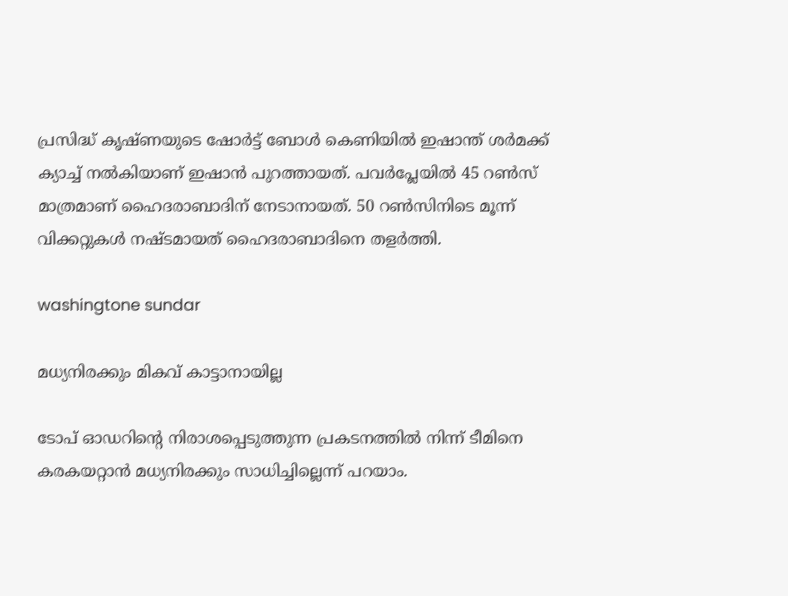പ്രസിദ്ധ് കൃഷ്ണയുടെ ഷോര്‍ട്ട് ബോള്‍ കെണിയില്‍ ഇഷാന്ത് ശര്‍മക്ക് ക്യാച്ച് നല്‍കിയാണ് ഇഷാന്‍ പുറത്തായത്. പവര്‍പ്ലേയില്‍ 45 റണ്‍സ് മാത്രമാണ് ഹൈദരാബാദിന് നേടാനായത്. 50 റണ്‍സിനിടെ മൂന്ന് വിക്കറ്റുകള്‍ നഷ്ടമായത് ഹൈദരാബാദിനെ തളര്‍ത്തി.

washingtone sundar

മധ്യനിരക്കും മികവ് കാട്ടാനായില്ല

ടോപ് ഓഡറിന്റെ നിരാശപ്പെടുത്തുന്ന പ്രകടനത്തില്‍ നിന്ന് ടീമിനെ കരകയറ്റാന്‍ മധ്യനിരക്കും സാധിച്ചില്ലെന്ന് പറയാം.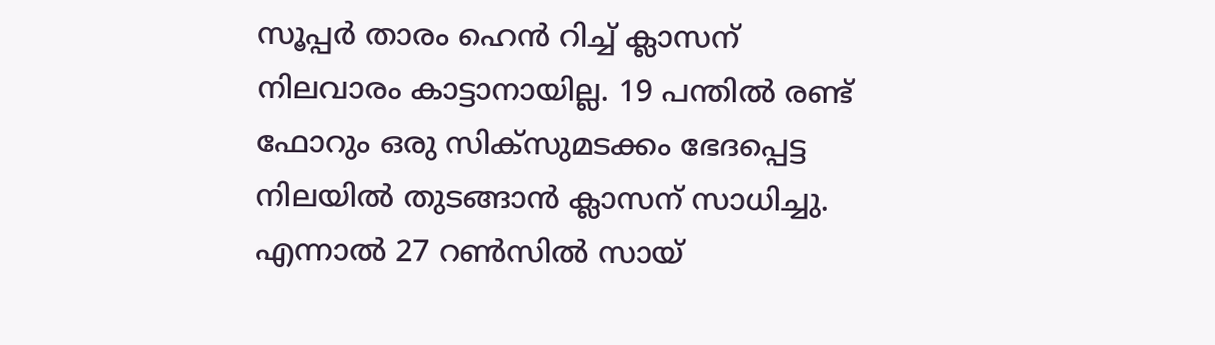സൂപ്പര്‍ താരം ഹെന്‍ റിച്ച് ക്ലാസന് നിലവാരം കാട്ടാനായില്ല. 19 പന്തില്‍ രണ്ട് ഫോറും ഒരു സിക്‌സുമടക്കം ഭേദപ്പെട്ട നിലയില്‍ തുടങ്ങാന്‍ ക്ലാസന് സാധിച്ചു. എന്നാല്‍ 27 റണ്‍സില്‍ സായ്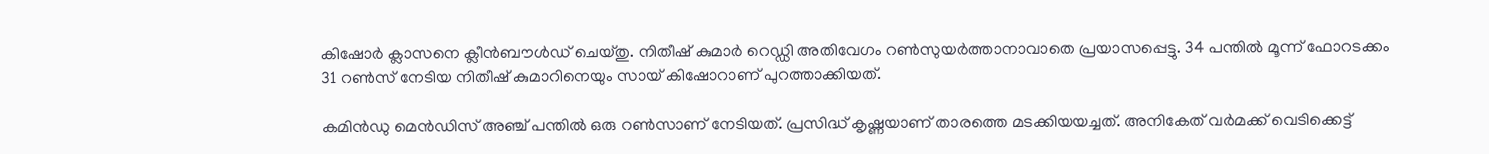കിഷോര്‍ ക്ലാസനെ ക്ലീന്‍ബൗള്‍ഡ് ചെയ്തു. നിതീഷ് കുമാര്‍ റെഡ്ഡി അതിവേഗം റണ്‍സുയര്‍ത്താനാവാതെ പ്രയാസപ്പെട്ടു. 34 പന്തില്‍ മൂന്ന് ഫോറടക്കം 31 റണ്‍സ് നേടിയ നിതീഷ് കുമാറിനെയും സായ് കിഷോറാണ് പുറത്താക്കിയത്.

കമിന്‍ഡു മെന്‍ഡിസ് അഞ്ച് പന്തില്‍ ഒരു റണ്‍സാണ് നേടിയത്. പ്രസിദ്ധ് കൃഷ്ണയാണ് താരത്തെ മടക്കിയയച്ചത്. അനികേത് വര്‍മക്ക് വെടിക്കെട്ട്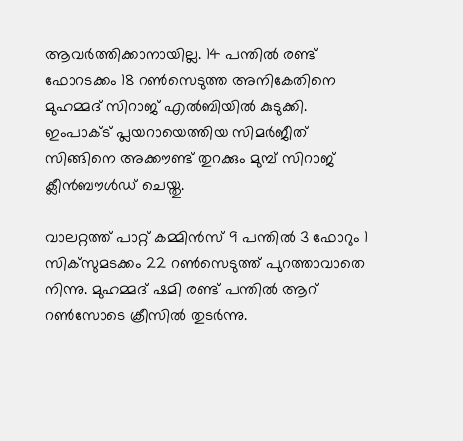ആവര്‍ത്തിക്കാനായില്ല. 14 പന്തില്‍ രണ്ട് ഫോറടക്കം 18 റണ്‍സെടുത്ത അനികേതിനെ മുഹമ്മദ് സിറാജ് എല്‍ബിയില്‍ കുടുക്കി. ഇംപാക്ട് പ്ലയറായെത്തിയ സിമര്‍ജീത് സിങ്ങിനെ അക്കൗണ്ട് തുറക്കും മുമ്പ് സിറാജ് ക്ലീന്‍ബൗള്‍ഡ് ചെയ്തു.

വാലറ്റത്ത് പാറ്റ് കമ്മിന്‍സ് 9 പന്തില്‍ 3 ഫോറും 1 സിക്‌സുമടക്കം 22 റണ്‍സെടുത്ത് പുറത്താവാതെ നിന്നു. മുഹമ്മദ് ഷമി രണ്ട് പന്തില്‍ ആറ് റണ്‍സോടെ ക്രീസില്‍ തുടര്‍ന്നു.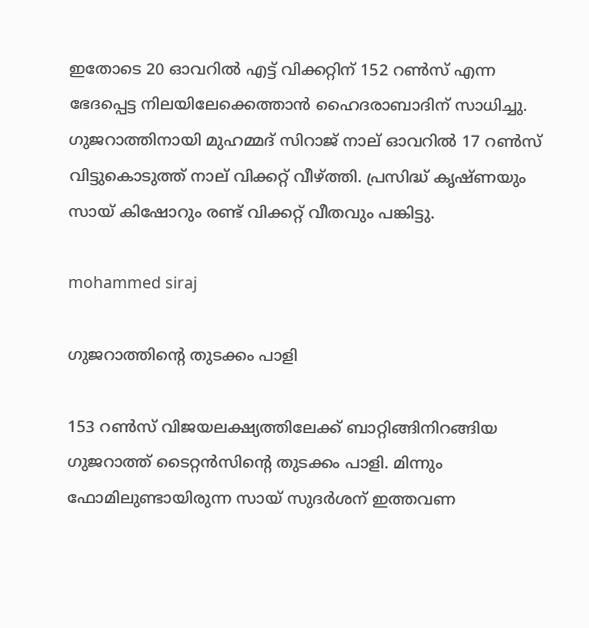ഇതോടെ 20 ഓവറില്‍ എട്ട് വിക്കറ്റിന് 152 റണ്‍സ് എന്ന ഭേദപ്പെട്ട നിലയിലേക്കെത്താന്‍ ഹൈദരാബാദിന് സാധിച്ചു. ഗുജറാത്തിനായി മുഹമ്മദ് സിറാജ് നാല് ഓവറില്‍ 17 റണ്‍സ് വിട്ടുകൊടുത്ത് നാല് വിക്കറ്റ് വീഴ്ത്തി. പ്രസിദ്ധ് കൃഷ്ണയും സായ് കിഷോറും രണ്ട് വിക്കറ്റ് വീതവും പങ്കിട്ടു.

mohammed siraj

ഗുജറാത്തിന്റെ തുടക്കം പാളി

153 റണ്‍സ് വിജയലക്ഷ്യത്തിലേക്ക് ബാറ്റിങ്ങിനിറങ്ങിയ ഗുജറാത്ത് ടൈറ്റന്‍സിന്റെ തുടക്കം പാളി. മിന്നും ഫോമിലുണ്ടായിരുന്ന സായ് സുദര്‍ശന് ഇത്തവണ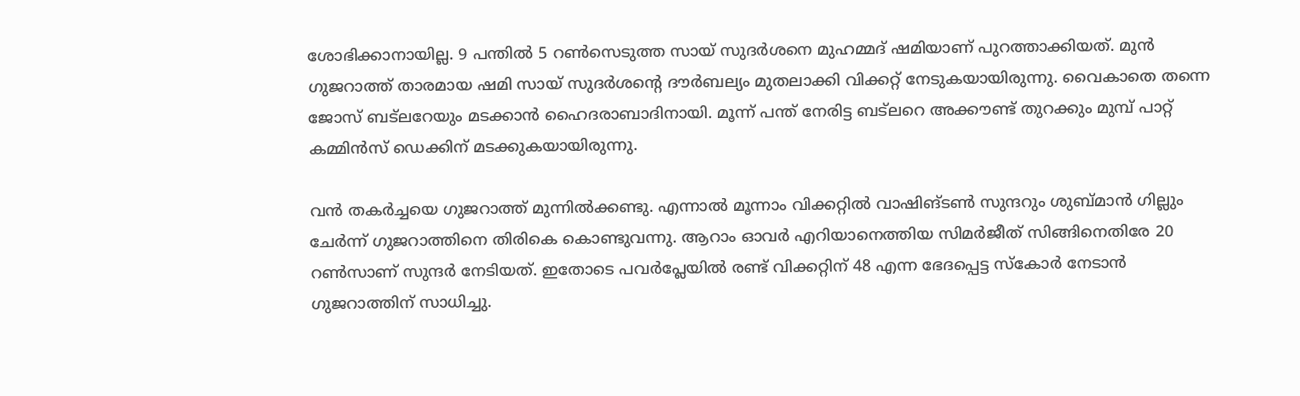ശോഭിക്കാനായില്ല. 9 പന്തില്‍ 5 റണ്‍സെടുത്ത സായ് സുദര്‍ശനെ മുഹമ്മദ് ഷമിയാണ് പുറത്താക്കിയത്. മുന്‍ ഗുജറാത്ത് താരമായ ഷമി സായ് സുദര്‍ശന്റെ ദൗര്‍ബല്യം മുതലാക്കി വിക്കറ്റ് നേടുകയായിരുന്നു. വൈകാതെ തന്നെ ജോസ് ബട്‌ലറേയും മടക്കാന്‍ ഹൈദരാബാദിനായി. മൂന്ന് പന്ത് നേരിട്ട ബട്‌ലറെ അക്കൗണ്ട് തുറക്കും മുമ്പ് പാറ്റ് കമ്മിന്‍സ് ഡെക്കിന് മടക്കുകയായിരുന്നു.

വന്‍ തകര്‍ച്ചയെ ഗുജറാത്ത് മുന്നില്‍ക്കണ്ടു. എന്നാല്‍ മൂന്നാം വിക്കറ്റില്‍ വാഷിങ്ടണ്‍ സുന്ദറും ശുബ്മാന്‍ ഗില്ലും ചേര്‍ന്ന് ഗുജറാത്തിനെ തിരികെ കൊണ്ടുവന്നു. ആറാം ഓവര്‍ എറിയാനെത്തിയ സിമര്‍ജീത് സിങ്ങിനെതിരേ 20 റണ്‍സാണ് സുന്ദര്‍ നേടിയത്. ഇതോടെ പവര്‍പ്ലേയില്‍ രണ്ട് വിക്കറ്റിന് 48 എന്ന ഭേദപ്പെട്ട സ്‌കോര്‍ നേടാന്‍ ഗുജറാത്തിന് സാധിച്ചു.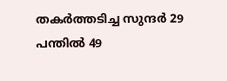തകര്‍ത്തടിച്ച സുന്ദര്‍ 29 പന്തില്‍ 49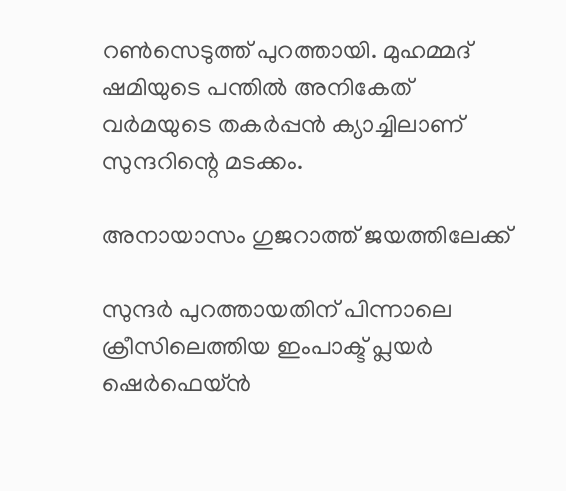റണ്‍സെടുത്ത് പുറത്തായി. മുഹമ്മദ് ഷമിയുടെ പന്തില്‍ അനികേത് വര്‍മയുടെ തകര്‍പ്പന്‍ ക്യാച്ചിലാണ് സുന്ദറിന്റെ മടക്കം.

അനായാസം ഗുജറാത്ത് ജയത്തിലേക്ക്

സുന്ദര്‍ പുറത്തായതിന് പിന്നാലെ ക്രീസിലെത്തിയ ഇംപാക്ട് പ്ലയര്‍ ഷെര്‍ഫെയ്ന്‍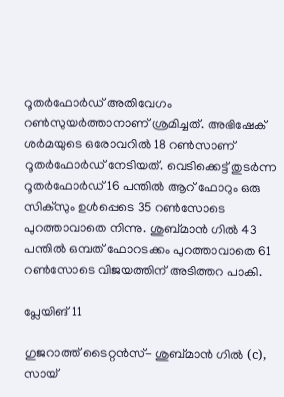റൂതര്‍ഫോര്‍ഡ് അതിവേഗം റണ്‍സുയര്‍ത്താനാണ് ശ്രമിച്ചത്. അഭിഷേക് ശര്‍മയുടെ ഒരോവറില്‍ 18 റണ്‍സാണ് റൂതര്‍ഫോര്‍ഡ് നേടിയത്. വെടിക്കെട്ട് തുടര്‍ന്ന റൂതര്‍ഫോര്‍ഡ് 16 പന്തില്‍ ആറ് ഫോറും ഒരു സിക്‌സും ഉള്‍പ്പെടെ 35 റണ്‍സോടെ പുറത്താവാതെ നിന്നു. ശുബ്മാന്‍ ഗില്‍ 43 പന്തില്‍ ഒമ്പത് ഫോറടക്കം പുറത്താവാതെ 61 റണ്‍സോടെ വിജയത്തിന് അടിത്തറ പാകി.

പ്ലേയിങ് 11

ഗുജറാത്ത് ടൈറ്റന്‍സ്- ശുബ്മാന്‍ ഗില്‍ (c), സായ്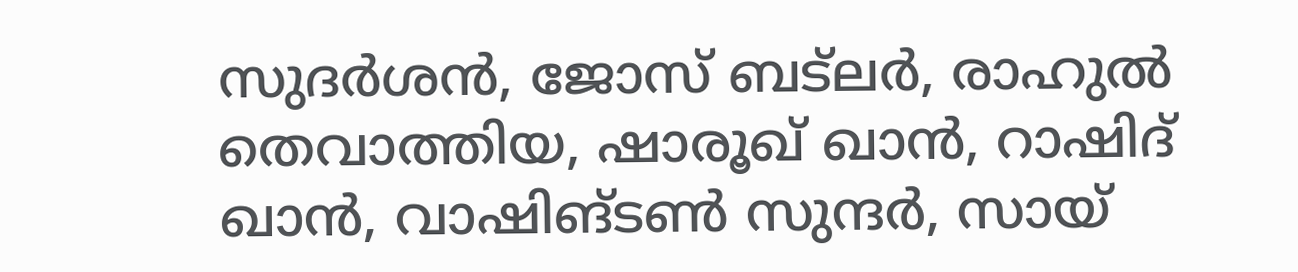സുദര്‍ശന്‍, ജോസ് ബട്‌ലര്‍, രാഹുല്‍ തെവാത്തിയ, ഷാരൂഖ് ഖാന്‍, റാഷിദ് ഖാന്‍, വാഷിങ്ടണ്‍ സുന്ദര്‍, സായ്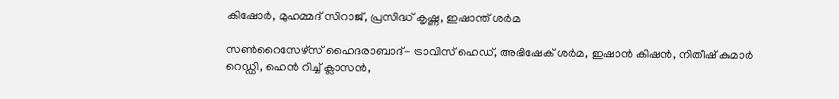കിഷോര്‍, മുഹമ്മദ് സിറാജ്, പ്രസിദ്ധ് കൃഷ്ണ, ഇഷാന്ത് ശര്‍മ

സണ്‍റൈസേഴ്‌സ് ഹൈദരാബാദ്- ട്രാവിസ് ഹെഡ്, അഭിഷേക് ശര്‍മ, ഇഷാന്‍ കിഷന്‍, നിതീഷ് കുമാര്‍ റെഡ്ഡി, ഹെന്‍ റിച്ച് ക്ലാസന്‍,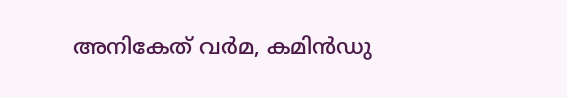അനികേത് വര്‍മ, കമിന്‍ഡു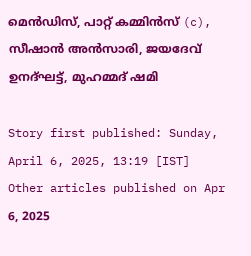മെന്‍ഡിസ്, പാറ്റ് കമ്മിന്‍സ് (c), സീഷാന്‍ അന്‍സാരി, ജയദേവ് ഉനദ്ഘട്ട്, മുഹമ്മദ് ഷമി

Story first published: Sunday, April 6, 2025, 13:19 [IST]
Other articles published on Apr 6, 2025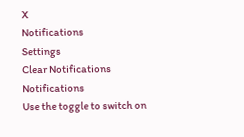X
Notifications
Settings
Clear Notifications
Notifications
Use the toggle to switch on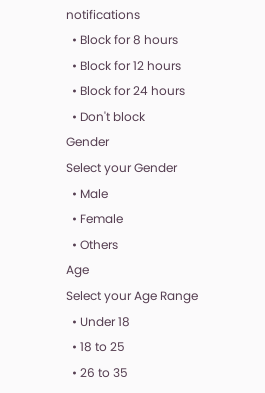notifications
  • Block for 8 hours
  • Block for 12 hours
  • Block for 24 hours
  • Don't block
Gender
Select your Gender
  • Male
  • Female
  • Others
Age
Select your Age Range
  • Under 18
  • 18 to 25
  • 26 to 35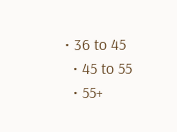• 36 to 45
  • 45 to 55
  • 55+